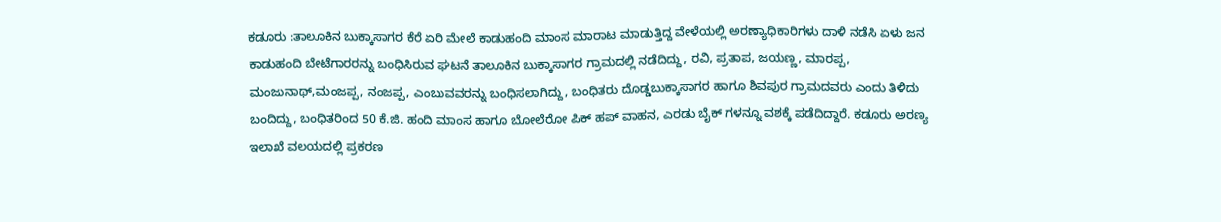ಕಡೂರು :ತಾಲೂಕಿನ ಬುಕ್ಕಾಸಾಗರ ಕೆರೆ ಏರಿ ಮೇಲೆ ಕಾಡುಹಂದಿ ಮಾಂಸ ಮಾರಾಟ ಮಾಡುತ್ತಿದ್ದ ವೇಳೆಯಲ್ಲಿ ಅರಣ್ಯಾಧಿಕಾರಿಗಳು ದಾಳಿ ನಡೆಸಿ ಏಳು ಜನ ಕಾಡುಹಂದಿ ಬೇಟೆಗಾರರನ್ನು ಬಂಧಿಸಿರುವ ಘಟನೆ ತಾಲೂಕಿನ ಬುಕ್ಕಾಸಾಗರ ಗ್ರಾಮದಲ್ಲಿ ನಡೆದಿದ್ದು, ರವಿ, ಪ್ರತಾಪ, ಜಯಣ್ಣ, ಮಾರಪ್ಪ, ಮಂಜುನಾಥ್,ಮಂಜಪ್ಪ, ನಂಜಪ್ಪ, ಎಂಬುವವರನ್ನು ಬಂಧಿಸಲಾಗಿದ್ದು, ಬಂಧಿತರು ದೊಡ್ಡಬುಕ್ಕಾಸಾಗರ ಹಾಗೂ ಶಿವಪುರ ಗ್ರಾಮದವರು ಎಂದು ತಿಳಿದು ಬಂದಿದ್ದು, ಬಂಧಿತರಿಂದ 50 ಕೆ.ಜಿ. ಹಂದಿ ಮಾಂಸ ಹಾಗೂ ಬೋಲೆರೋ ಪಿಕ್ ಹಪ್ ವಾಹನ, ಎರಡು ಬೈಕ್ ಗಳನ್ನೂ ವಶಕ್ಕೆ ಪಡೆದಿದ್ದಾರೆ. ಕಡೂರು ಅರಣ್ಯ ಇಲಾಖೆ ವಲಯದಲ್ಲಿ ಪ್ರಕರಣ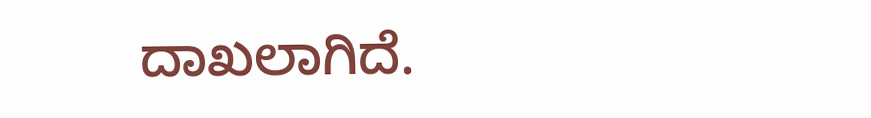ದಾಖಲಾಗಿದೆ.